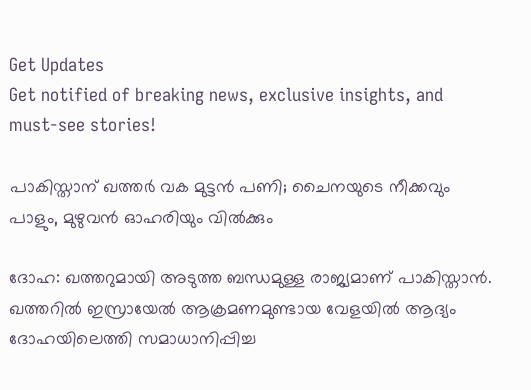Get Updates
Get notified of breaking news, exclusive insights, and must-see stories!

പാകിസ്താന് ഖത്തര്‍ വക മുട്ടന്‍ പണി; ചൈനയുടെ നീക്കവും പാളും, മുഴുവന്‍ ഓഹരിയും വില്‍ക്കും

ദോഹ: ഖത്തറുമായി അടുത്ത ബന്ധമുള്ള രാജ്യമാണ് പാകിസ്താന്‍. ഖത്തറില്‍ ഇസ്രായേല്‍ ആക്രമണമുണ്ടായ വേളയില്‍ ആദ്യം ദോഹയിലെത്തി സമാധാനിപ്പിച്ച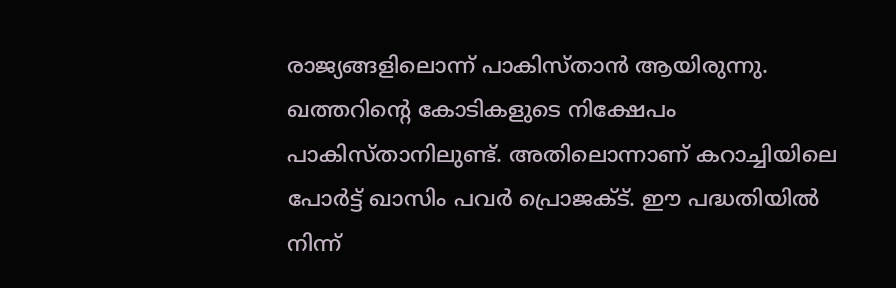രാജ്യങ്ങളിലൊന്ന് പാകിസ്താന്‍ ആയിരുന്നു. ഖത്തറിന്റെ കോടികളുടെ നിക്ഷേപം പാകിസ്താനിലുണ്ട്. അതിലൊന്നാണ് കറാച്ചിയിലെ പോര്‍ട്ട് ഖാസിം പവര്‍ പ്രൊജക്ട്. ഈ പദ്ധതിയില്‍ നിന്ന്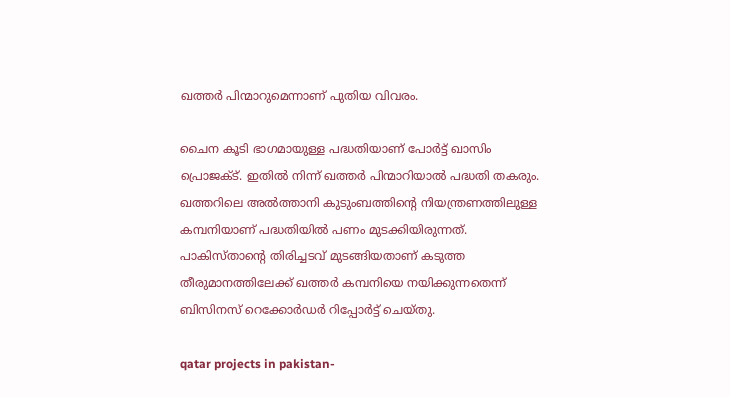ഖത്തര്‍ പിന്മാറുമെന്നാണ് പുതിയ വിവരം.

ചൈന കൂടി ഭാഗമായുള്ള പദ്ധതിയാണ് പോര്‍ട്ട് ഖാസിം പ്രൊജക്ട്. ഇതില്‍ നിന്ന് ഖത്തര്‍ പിന്മാറിയാല്‍ പദ്ധതി തകരും. ഖത്തറിലെ അല്‍ത്താനി കുടുംബത്തിന്റെ നിയന്ത്രണത്തിലുള്ള കമ്പനിയാണ് പദ്ധതിയില്‍ പണം മുടക്കിയിരുന്നത്. പാകിസ്താന്റെ തിരിച്ചടവ് മുടങ്ങിയതാണ് കടുത്ത തീരുമാനത്തിലേക്ക് ഖത്തര്‍ കമ്പനിയെ നയിക്കുന്നതെന്ന് ബിസിനസ് റെക്കോര്‍ഡര്‍ റിപ്പോര്‍ട്ട് ചെയ്തു.

qatar projects in pakistan-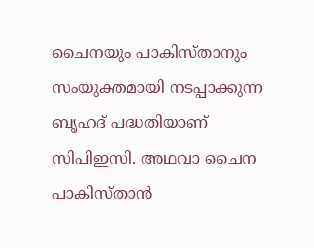ചൈനയും പാകിസ്താനും സംയുക്തമായി നടപ്പാക്കുന്ന ബൃഹദ് പദ്ധതിയാണ് സിപിഇസി. അഥവാ ചൈന പാകിസ്താന്‍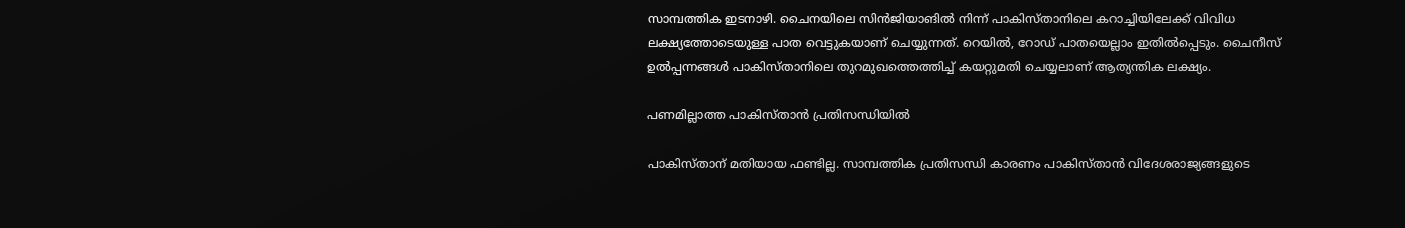സാമ്പത്തിക ഇടനാഴി. ചൈനയിലെ സിന്‍ജിയാങില്‍ നിന്ന് പാകിസ്താനിലെ കറാച്ചിയിലേക്ക് വിവിധ ലക്ഷ്യത്തോടെയുള്ള പാത വെട്ടുകയാണ് ചെയ്യുന്നത്. റെയില്‍, റോഡ് പാതയെല്ലാം ഇതില്‍പ്പെടും. ചൈനീസ് ഉല്‍പ്പന്നങ്ങള്‍ പാകിസ്താനിലെ തുറമുഖത്തെത്തിച്ച് കയറ്റുമതി ചെയ്യലാണ് ആത്യന്തിക ലക്ഷ്യം.

പണമില്ലാത്ത പാകിസ്താന്‍ പ്രതിസന്ധിയില്‍

പാകിസ്താന് മതിയായ ഫണ്ടില്ല. സാമ്പത്തിക പ്രതിസന്ധി കാരണം പാകിസ്താന്‍ വിദേശരാജ്യങ്ങളുടെ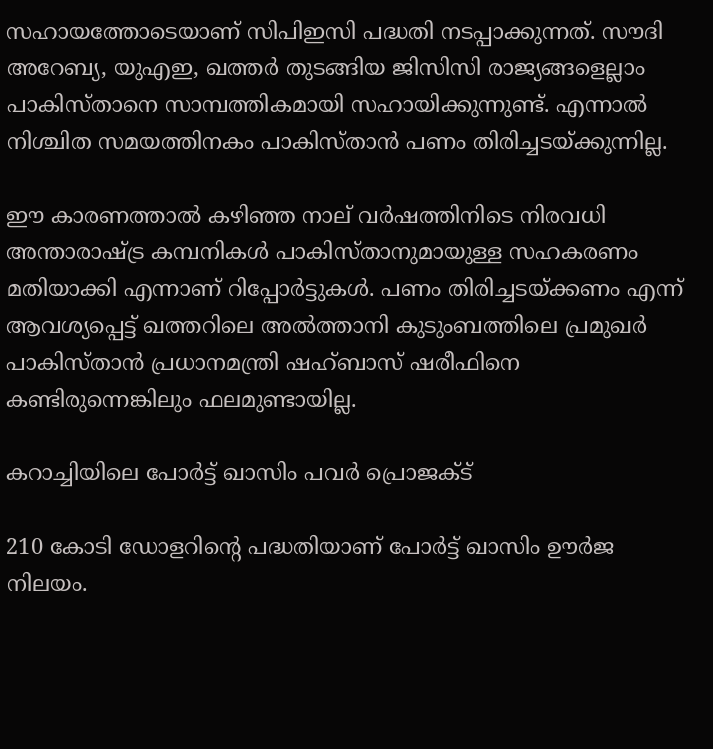സഹായത്തോടെയാണ് സിപിഇസി പദ്ധതി നടപ്പാക്കുന്നത്. സൗദി അറേബ്യ, യുഎഇ, ഖത്തര്‍ തുടങ്ങിയ ജിസിസി രാജ്യങ്ങളെല്ലാം പാകിസ്താനെ സാമ്പത്തികമായി സഹായിക്കുന്നുണ്ട്. എന്നാല്‍ നിശ്ചിത സമയത്തിനകം പാകിസ്താന്‍ പണം തിരിച്ചടയ്ക്കുന്നില്ല.

ഈ കാരണത്താല്‍ കഴിഞ്ഞ നാല് വര്‍ഷത്തിനിടെ നിരവധി അന്താരാഷ്ട്ര കമ്പനികള്‍ പാകിസ്താനുമായുള്ള സഹകരണം മതിയാക്കി എന്നാണ് റിപ്പോര്‍ട്ടുകള്‍. പണം തിരിച്ചടയ്ക്കണം എന്ന് ആവശ്യപ്പെട്ട് ഖത്തറിലെ അല്‍ത്താനി കുടുംബത്തിലെ പ്രമുഖര്‍ പാകിസ്താന്‍ പ്രധാനമന്ത്രി ഷഹ്ബാസ് ഷരീഫിനെ കണ്ടിരുന്നെങ്കിലും ഫലമുണ്ടായില്ല.

കറാച്ചിയിലെ പോര്‍ട്ട് ഖാസിം പവര്‍ പ്രൊജക്ട്

210 കോടി ഡോളറിന്റെ പദ്ധതിയാണ് പോര്‍ട്ട് ഖാസിം ഊര്‍ജ നിലയം.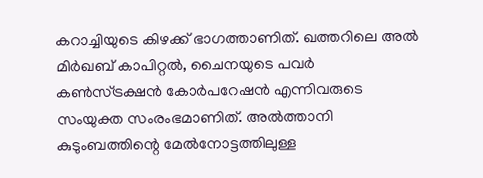കറാച്ചിയുടെ കിഴക്ക് ഭാഗത്താണിത്. ഖത്തറിലെ അല്‍ മിര്‍ഖബ് കാപിറ്റല്‍, ചൈനയുടെ പവര്‍ കണ്‍സ്ട്രക്ഷന്‍ കോര്‍പറേഷന്‍ എന്നിവരുടെ സംയുക്ത സംരംഭമാണിത്. അല്‍ത്താനി കുടുംബത്തിന്റെ മേല്‍നോട്ടത്തിലുള്ള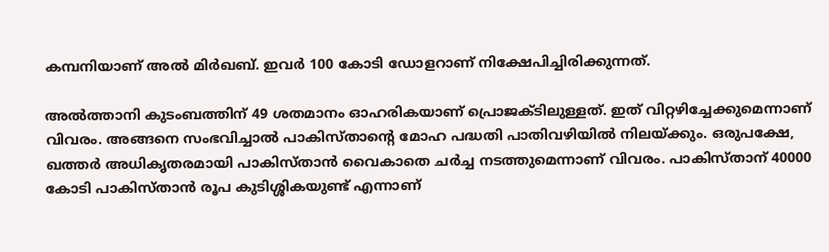കമ്പനിയാണ് അല്‍ മിര്‍ഖബ്. ഇവര്‍ 100 കോടി ഡോളറാണ് നിക്ഷേപിച്ചിരിക്കുന്നത്.

അല്‍ത്താനി കുടംബത്തിന് 49 ശതമാനം ഓഹരികയാണ് പ്രൊജക്ടിലുള്ളത്. ഇത് വിറ്റഴിച്ചേക്കുമെന്നാണ് വിവരം. അങ്ങനെ സംഭവിച്ചാല്‍ പാകിസ്താന്റെ മോഹ പദ്ധതി പാതിവഴിയില്‍ നിലയ്ക്കും. ഒരുപക്ഷേ, ഖത്തര്‍ അധികൃതരമായി പാകിസ്താന്‍ വൈകാതെ ചര്‍ച്ച നടത്തുമെന്നാണ് വിവരം. പാകിസ്താന് 40000 കോടി പാകിസ്താന്‍ രൂപ കുടിശ്ശികയുണ്ട് എന്നാണ്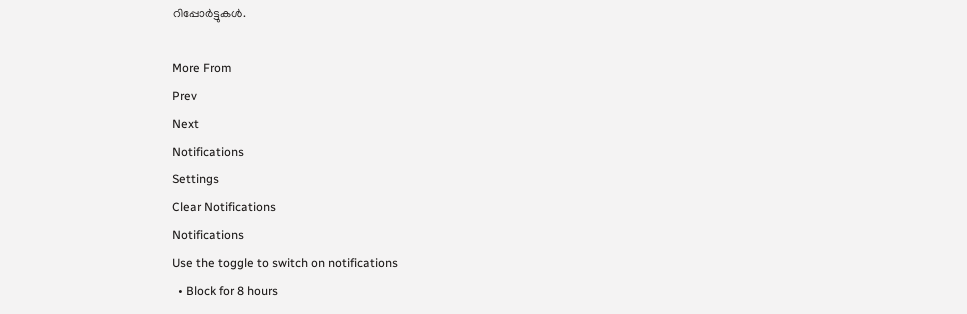റിപ്പോര്‍ട്ടുകള്‍.

More From
Prev
Next
Notifications
Settings
Clear Notifications
Notifications
Use the toggle to switch on notifications
  • Block for 8 hours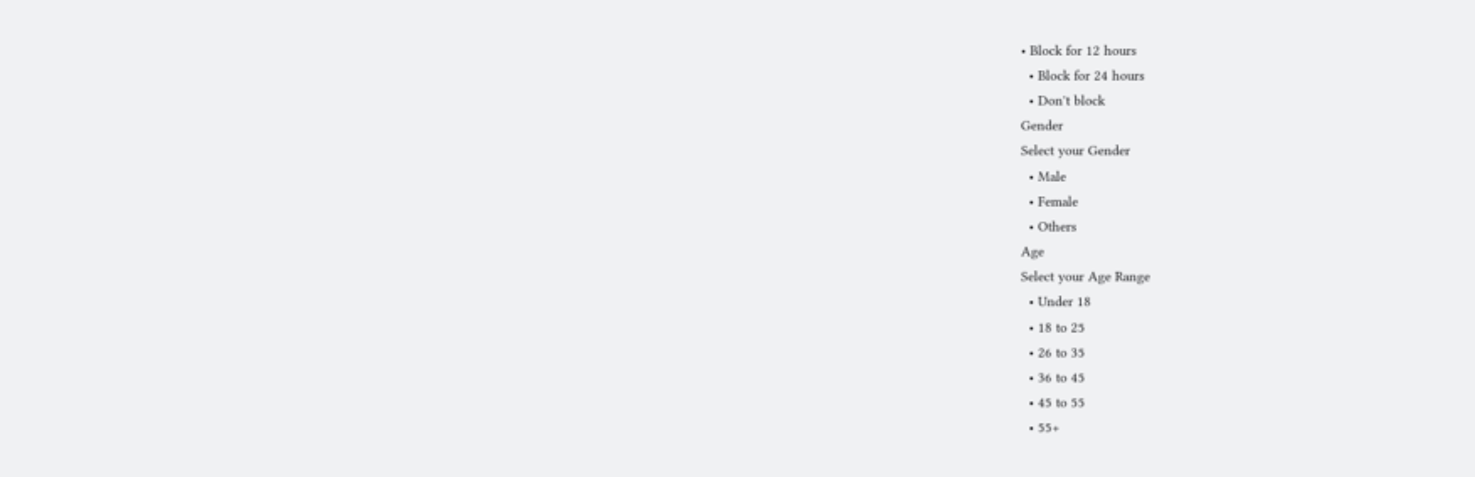• Block for 12 hours
  • Block for 24 hours
  • Don't block
Gender
Select your Gender
  • Male
  • Female
  • Others
Age
Select your Age Range
  • Under 18
  • 18 to 25
  • 26 to 35
  • 36 to 45
  • 45 to 55
  • 55+